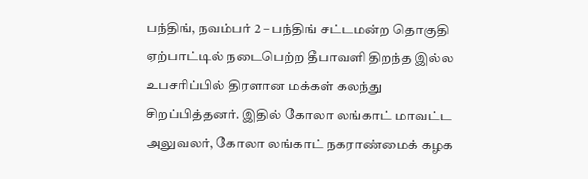பந்திங், நவம்பர் 2 – பந்திங் சட்டமன்ற தொகுதி ஏற்பாட்டில் நடைபெற்ற தீபாவளி திறந்த இல்ல உபசரிப்பில் திரளான மக்கள் கலந்து சிறப்பித்தனர். இதில் கோலா லங்காட் மாவட்ட அலுவலர், கோலா லங்காட் நகராண்மைக் கழக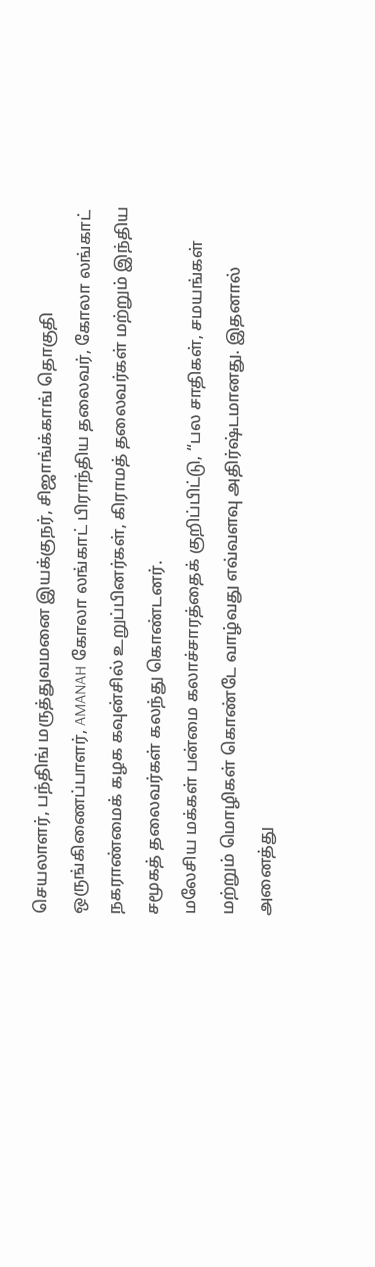செயலாளர், பந்திங் மருத்துவமனை இயக்குநர், சிஜாங்க்காங் தொகுதி ஒருங்கிணைப்பாளர், AMANAH கோலா லங்காட் பிராந்திய தலைவர், கோலா லங்காட் நகராண்மைக் கழக கவுன்சில் உறுப்பினர்கள், கிராமத் தலைவர்கள் மற்றும் இந்திய சமூகத் தலைவர்கள் கலந்து கொண்டனர்.
மலேசிய மக்கள் பன்மை கலாச்சாரத்தைக் குறிப்பிட்டு, “பல சாதிகள், சமயங்கள் மற்றும் மொழிகள் கொண்டே வாழ்வது எவ்வளவு அதிர்ஷ்டமானது. இதனால் அனைத்து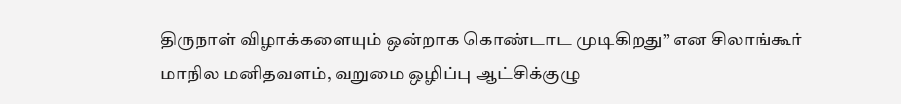திருநாள் விழாக்களையும் ஒன்றாக கொண்டாட முடிகிறது” என சிலாங்கூர் மாநில மனிதவளம், வறுமை ஒழிப்பு ஆட்சிக்குழு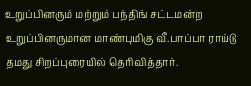உறுப்பினரும் மற்றும் பந்திங் சட்டமன்ற உறுப்பினருமான மாண்புமிகு வீ.பாப்பா ராய்டு தமது சிறப்புரையில் தெரிவித்தார்.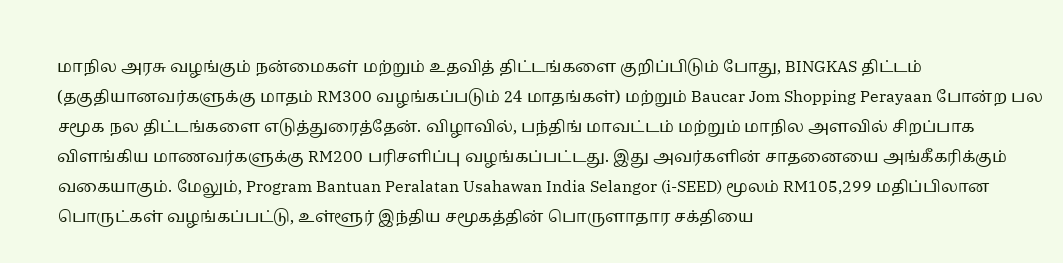மாநில அரசு வழங்கும் நன்மைகள் மற்றும் உதவித் திட்டங்களை குறிப்பிடும் போது, BINGKAS திட்டம் (தகுதியானவர்களுக்கு மாதம் RM300 வழங்கப்படும் 24 மாதங்கள்) மற்றும் Baucar Jom Shopping Perayaan போன்ற பல சமூக நல திட்டங்களை எடுத்துரைத்தேன். விழாவில், பந்திங் மாவட்டம் மற்றும் மாநில அளவில் சிறப்பாக விளங்கிய மாணவர்களுக்கு RM200 பரிசளிப்பு வழங்கப்பட்டது. இது அவர்களின் சாதனையை அங்கீகரிக்கும் வகையாகும். மேலும், Program Bantuan Peralatan Usahawan India Selangor (i-SEED) மூலம் RM105,299 மதிப்பிலான பொருட்கள் வழங்கப்பட்டு, உள்ளூர் இந்திய சமூகத்தின் பொருளாதார சக்தியை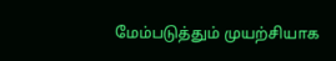மேம்படுத்தும் முயற்சியாக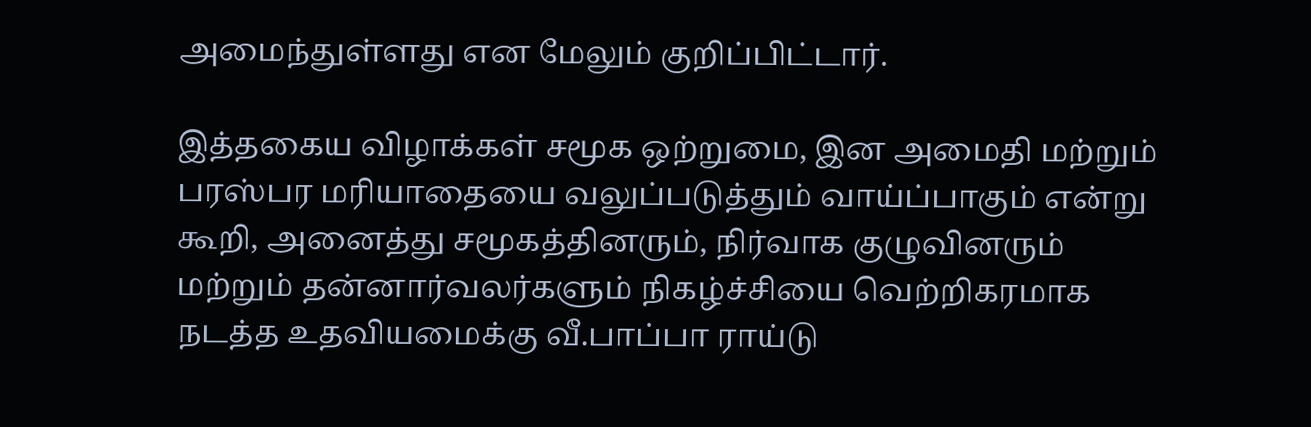அமைந்துள்ளது என மேலும் குறிப்பிட்டார்.

இத்தகைய விழாக்கள் சமூக ஒற்றுமை, இன அமைதி மற்றும் பரஸ்பர மரியாதையை வலுப்படுத்தும் வாய்ப்பாகும் என்று கூறி, அனைத்து சமூகத்தினரும், நிர்வாக குழுவினரும் மற்றும் தன்னார்வலர்களும் நிகழ்ச்சியை வெற்றிகரமாக நடத்த உதவியமைக்கு வீ.பாப்பா ராய்டு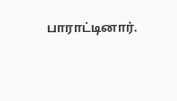பாராட்டினார்.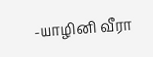-யாழினி வீரா